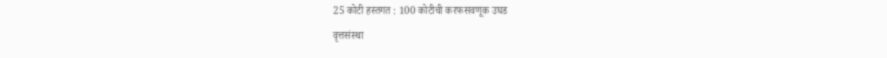25 कोटी हस्तगत : 100 कोटीची करफसवणूक उघड
वृत्तसंस्था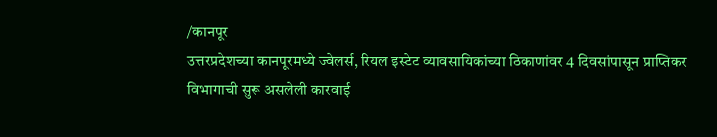/कानपूर
उत्तरप्रदेशच्या कानपूरमध्ये ज्वेलर्स, रियल इस्टेट व्यावसायिकांच्या ठिकाणांवर 4 दिवसांपासून प्राप्तिकर विभागाची सुरू असलेली कारवाई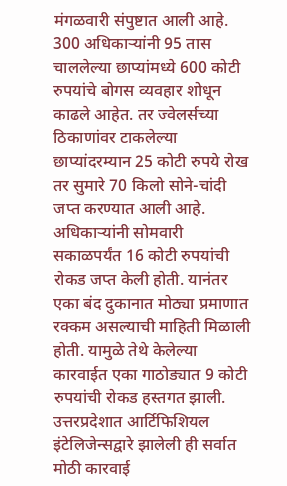मंगळवारी संपुष्टात आली आहे. 300 अधिकाऱ्यांनी 95 तास चाललेल्या छाप्यांमध्ये 600 कोटी रुपयांचे बोगस व्यवहार शोधून काढले आहेत. तर ज्वेलर्सच्या ठिकाणांवर टाकलेल्या छाप्यांदरम्यान 25 कोटी रुपये रोख तर सुमारे 70 किलो सोने-चांदी जप्त करण्यात आली आहे. अधिकाऱ्यांनी सोमवारी सकाळपर्यंत 16 कोटी रुपयांची रोकड जप्त केली होती. यानंतर एका बंद दुकानात मोठ्या प्रमाणात रक्कम असल्याची माहिती मिळाली होती. यामुळे तेथे केलेल्या कारवाईत एका गाठोड्यात 9 कोटी रुपयांची रोकड हस्तगत झाली. उत्तरप्रदेशात आर्टिफिशियल इंटेलिजेन्सद्वारे झालेली ही सर्वात मोठी कारवाई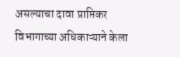असल्याचा दावा प्राप्तिकर विभागाच्या अधिकाऱ्याने केला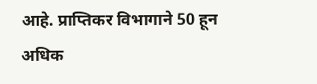आहे. प्राप्तिकर विभागाने 50 हून अधिक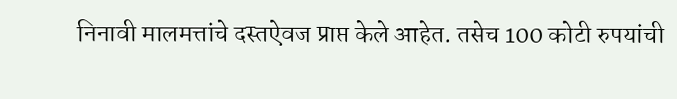निनावी मालमत्तांचे दस्तऐवज प्राप्त केले आहेत. तसेच 100 कोटी रुपयांची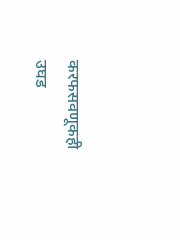करफसवणूकही उघड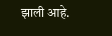झाली आहे.